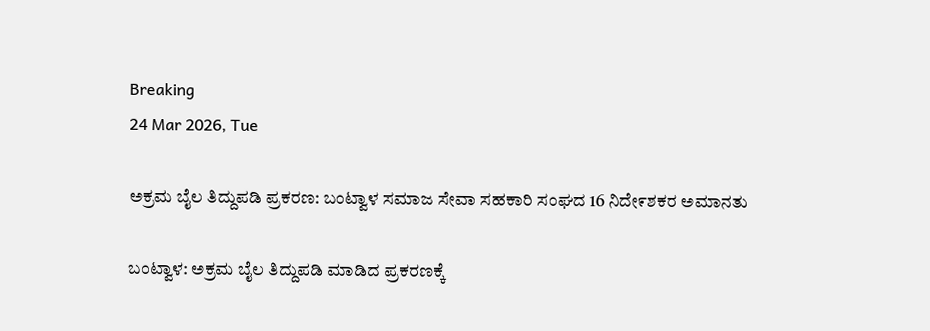Breaking
24 Mar 2026, Tue

ಅಕ್ರಮ ಬೈಲ ತಿದ್ದುಪಡಿ ಪ್ರಕರಣ: ಬಂಟ್ವಾಳ ಸಮಾಜ ಸೇವಾ ಸಹಕಾರಿ ಸಂಘದ 16 ನಿದೇ೯ಶಕರ ಅಮಾನತು

ಬಂಟ್ವಾಳ: ಅಕ್ರಮ ಬೈಲ ತಿದ್ದುಪಡಿ ಮಾಡಿದ ಪ್ರಕರಣಕ್ಕೆ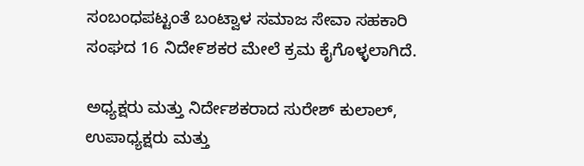ಸಂಬಂಧಪಟ್ಟಂತೆ ಬಂಟ್ವಾಳ ಸಮಾಜ ಸೇವಾ ಸಹಕಾರಿ ಸಂಘದ 16 ನಿದೇ೯ಶಕರ ಮೇಲೆ ಕ್ರಮ ಕೈಗೊಳ್ಳಲಾಗಿದೆ.

ಅಧ್ಯಕ್ಷರು ಮತ್ತು ನಿರ್ದೇಶಕರಾದ ಸುರೇಶ್ ಕುಲಾಲ್‌, ಉಪಾಧ್ಯಕ್ಷರು ಮತ್ತು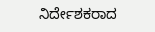ನಿರ್ದೇಶಕರಾದ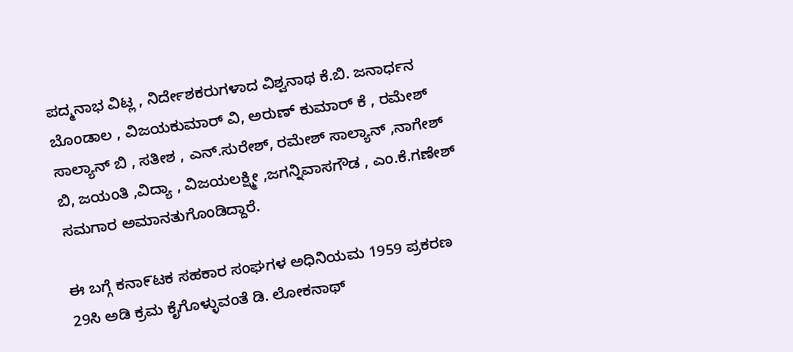ಪದ್ಮನಾಭ ವಿಟ್ಲ , ನಿರ್ದೇಶಕರುಗಳಾದ ವಿಶ್ವನಾಥ ಕೆ.ಬಿ. ಜನಾರ್ಧನ ಬೊಂಡಾಲ , ವಿಜಯಕುಮಾರ್ ವಿ, ಅರುಣ್ ಕುಮಾ‌ರ್ ಕೆ , ರಮೇಶ್ ಸಾಲ್ಯಾನ್ ಬಿ , ಸತೀಶ , ಎನ್.ಸುರೇಶ್, ರಮೇಶ್ ಸಾಲ್ಯಾನ್ ,ನಾಗೇಶ್ ಬಿ, ಜಯಂತಿ ,ವಿದ್ಯಾ , ವಿಜಯಲಕ್ಷ್ಮೀ ,ಜಗನ್ನಿವಾಸಗೌಡ , ಎಂ.ಕೆ.ಗಣೇಶ್ ಸಮಗಾರ ಅಮಾನತುಗೊಂಡಿದ್ದಾರೆ.

ಈ ಬಗ್ಗೆ ಕನಾ೯ಟಕ ಸಹಕಾರ ಸಂಘಗಳ ಅಧಿನಿಯಮ 1959 ಪ್ರಕರಣ 29ಸಿ ಅಡಿ ಕ್ರಮ ಕೈಗೊಳ್ಳುವಂತೆ ಡಿ. ಲೋಕನಾಥ್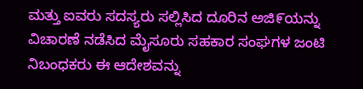ಮತ್ತು ಐವರು ಸದಸ್ಯರು ಸಲ್ಲಿಸಿದ ದೂರಿನ ಅಜಿ೯ಯನ್ನು ವಿಚಾರಣೆ ನಡೆಸಿದ ಮೈಸೂರು ಸಹಕಾರ ಸಂಘಗಳ ಜಂಟಿ ನಿಬಂಧಕರು ಈ ಆದೇಶವನ್ನು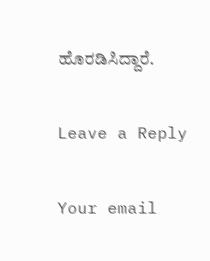ಹೊರಡಿಸಿದ್ದಾರೆ.

Leave a Reply

Your email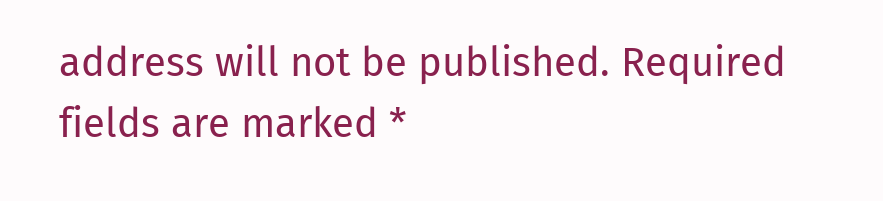address will not be published. Required fields are marked *